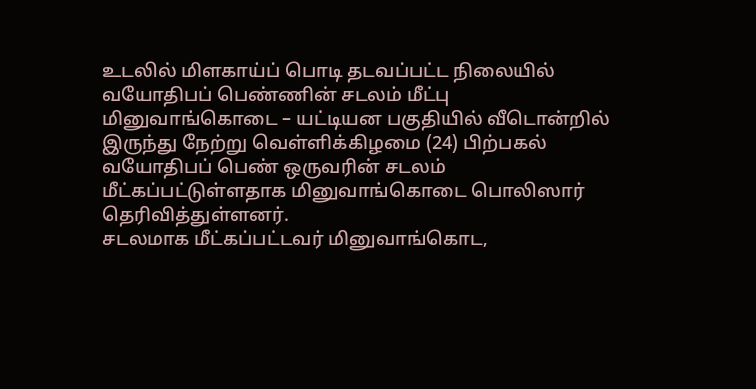உடலில் மிளகாய்ப் பொடி தடவப்பட்ட நிலையில் வயோதிபப் பெண்ணின் சடலம் மீட்பு
மினுவாங்கொடை – யட்டியன பகுதியில் வீடொன்றில் இருந்து நேற்று வெள்ளிக்கிழமை (24) பிற்பகல் வயோதிபப் பெண் ஒருவரின் சடலம் மீட்கப்பட்டுள்ளதாக மினுவாங்கொடை பொலிஸார் தெரிவித்துள்ளனர்.
சடலமாக மீட்கப்பட்டவர் மினுவாங்கொட,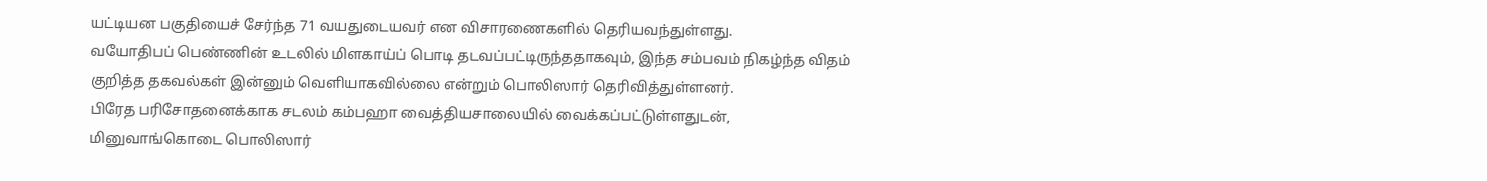யட்டியன பகுதியைச் சேர்ந்த 71 வயதுடையவர் என விசாரணைகளில் தெரியவந்துள்ளது.
வயோதிபப் பெண்ணின் உடலில் மிளகாய்ப் பொடி தடவப்பட்டிருந்ததாகவும், இந்த சம்பவம் நிகழ்ந்த விதம் குறித்த தகவல்கள் இன்னும் வெளியாகவில்லை என்றும் பொலிஸார் தெரிவித்துள்ளனர்.
பிரேத பரிசோதனைக்காக சடலம் கம்பஹா வைத்தியசாலையில் வைக்கப்பட்டுள்ளதுடன், மினுவாங்கொடை பொலிஸார்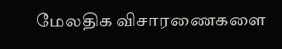மேலதிக விசாரணைகளை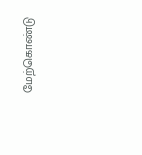மேற்கொண்டு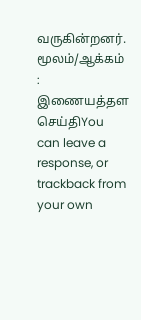வருகின்றனர்.
மூலம்/ஆக்கம் : இணையத்தள செய்திYou can leave a response, or trackback from your own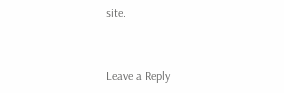site.


Leave a Reply